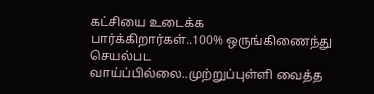கட்சியை உடைக்க பார்க்கிறார்கள்..100% ஒருங்கிணைந்து செயல்பட வாய்ப்பில்லை..முற்றுப்புள்ளி வைத்த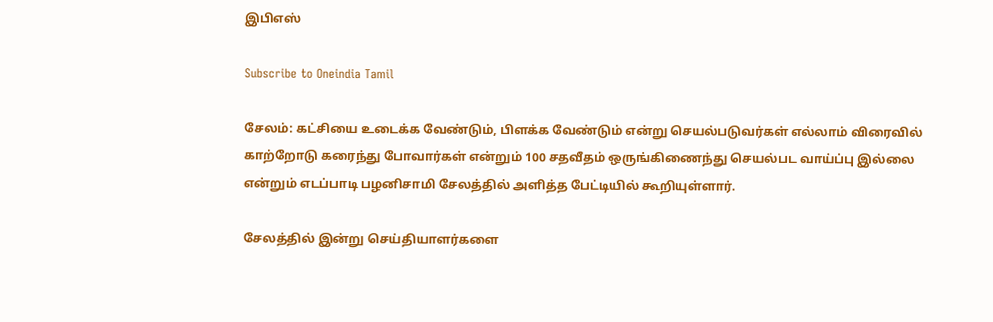இபிஎஸ்

Subscribe to Oneindia Tamil

சேலம்: கட்சியை உடைக்க வேண்டும், பிளக்க வேண்டும் என்று செயல்படுவர்கள் எல்லாம் விரைவில் காற்றோடு கரைந்து போவார்கள் என்றும் 100 சதவீதம் ஒருங்கிணைந்து செயல்பட வாய்ப்பு இல்லை என்றும் எடப்பாடி பழனிசாமி சேலத்தில் அளித்த பேட்டியில் கூறியுள்ளார்.

சேலத்தில் இன்று செய்தியாளர்களை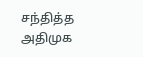சந்தித்த அதிமுக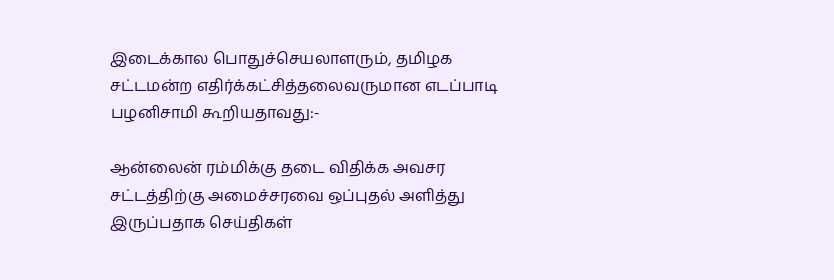இடைக்கால பொதுச்செயலாளரும், தமிழக சட்டமன்ற எதிர்க்கட்சித்தலைவருமான எடப்பாடி பழனிசாமி கூறியதாவது:-

ஆன்லைன் ரம்மிக்கு தடை விதிக்க அவசர சட்டத்திற்கு அமைச்சரவை ஒப்புதல் அளித்து இருப்பதாக செய்திகள்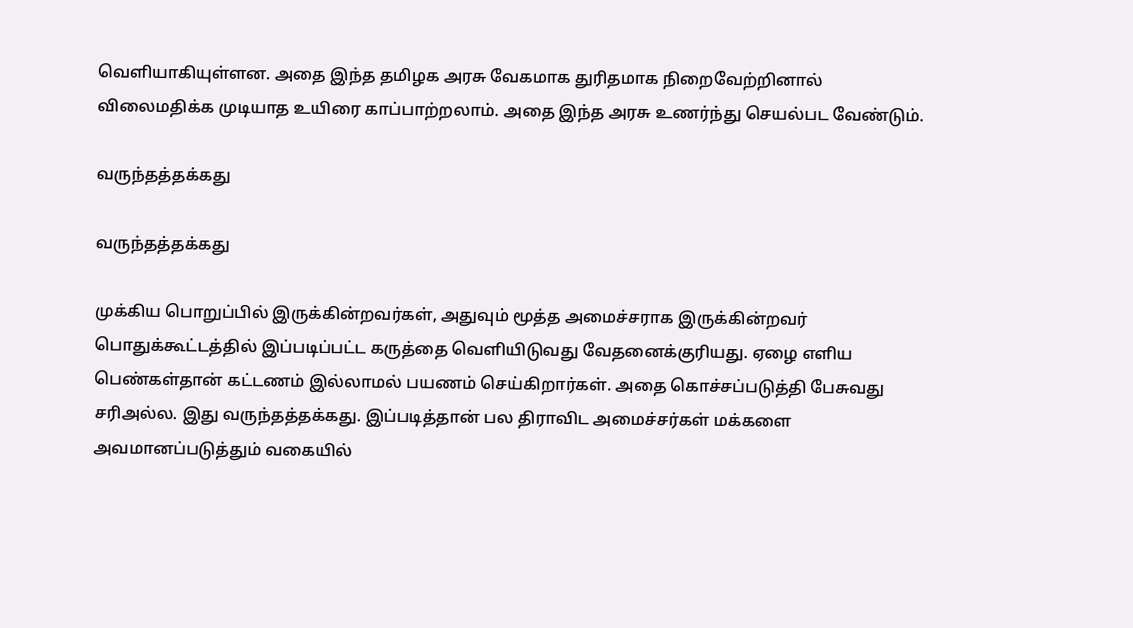வெளியாகியுள்ளன. அதை இந்த தமிழக அரசு வேகமாக துரிதமாக நிறைவேற்றினால் விலைமதிக்க முடியாத உயிரை காப்பாற்றலாம். அதை இந்த அரசு உணர்ந்து செயல்பட வேண்டும்.

வருந்தத்தக்கது

வருந்தத்தக்கது

முக்கிய பொறுப்பில் இருக்கின்றவர்கள், அதுவும் மூத்த அமைச்சராக இருக்கின்றவர் பொதுக்கூட்டத்தில் இப்படிப்பட்ட கருத்தை வெளியிடுவது வேதனைக்குரியது. ஏழை எளிய பெண்கள்தான் கட்டணம் இல்லாமல் பயணம் செய்கிறார்கள். அதை கொச்சப்படுத்தி பேசுவது சரிஅல்ல. இது வருந்தத்தக்கது. இப்படித்தான் பல திராவிட அமைச்சர்கள் மக்களை அவமானப்படுத்தும் வகையில்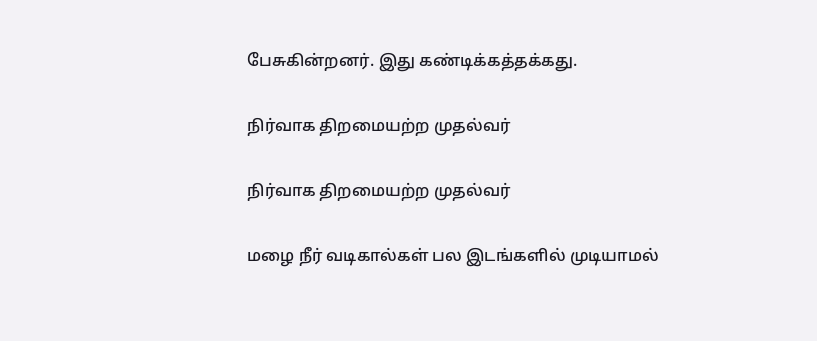பேசுகின்றனர். இது கண்டிக்கத்தக்கது.

நிர்வாக திறமையற்ற முதல்வர்

நிர்வாக திறமையற்ற முதல்வர்

மழை நீர் வடிகால்கள் பல இடங்களில் முடியாமல்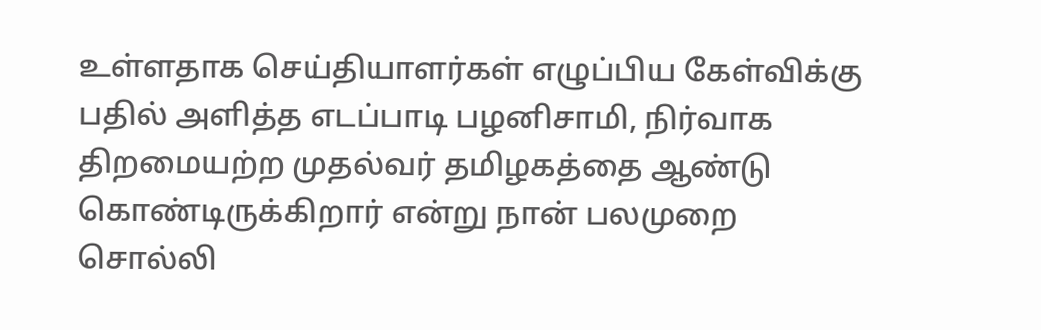உள்ளதாக செய்தியாளர்கள் எழுப்பிய கேள்விக்கு பதில் அளித்த எடப்பாடி பழனிசாமி, நிர்வாக திறமையற்ற முதல்வர் தமிழகத்தை ஆண்டு கொண்டிருக்கிறார் என்று நான் பலமுறை சொல்லி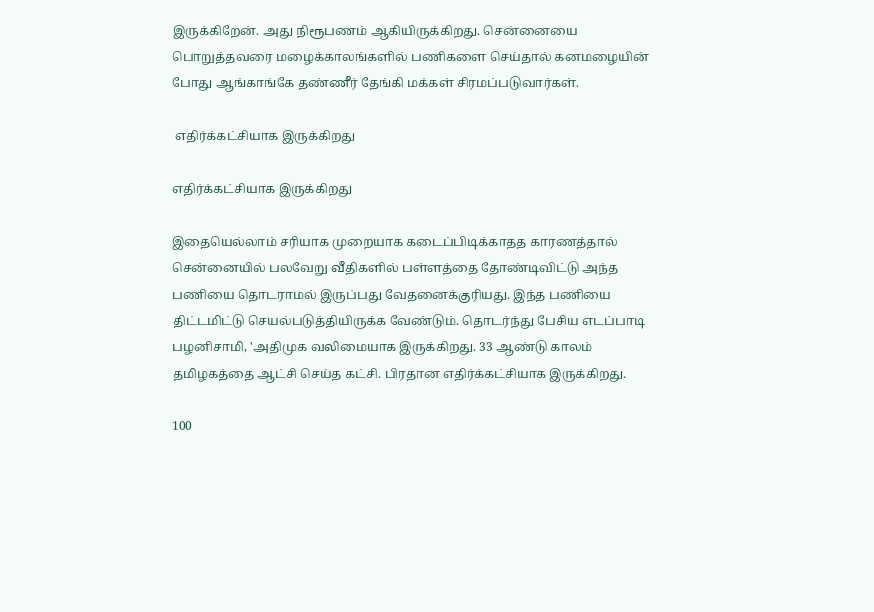இருக்கிறேன். அது நிரூபணம் ஆகியிருக்கிறது. சென்னையை பொறுத்தவரை மழைக்காலங்களில் பணிகளை செய்தால் கனமழையின் போது ஆங்காங்கே தண்ணீர் தேங்கி மக்கள் சிரமப்படுவார்கள்.

 எதிர்க்கட்சியாக இருக்கிறது

எதிர்க்கட்சியாக இருக்கிறது

இதையெல்லாம் சரியாக முறையாக கடைப்பிடிக்காதத காரணத்தால் சென்னையில் பலவேறு வீதிகளில் பள்ளத்தை தோண்டிவிட்டு அந்த பணியை தொடராமல் இருப்பது வேதனைக்குரியது. இந்த பணியை திட்டமிட்டு செயல்படுத்தியிருக்க வேண்டும். தொடர்ந்து பேசிய எடப்பாடி பழனிசாமி, 'அதிமுக வலிமையாக இருக்கிறது. 33 ஆண்டு காலம் தமிழகத்தை ஆட்சி செய்த கட்சி. பிரதான எதிர்க்கட்சியாக இருக்கிறது.

100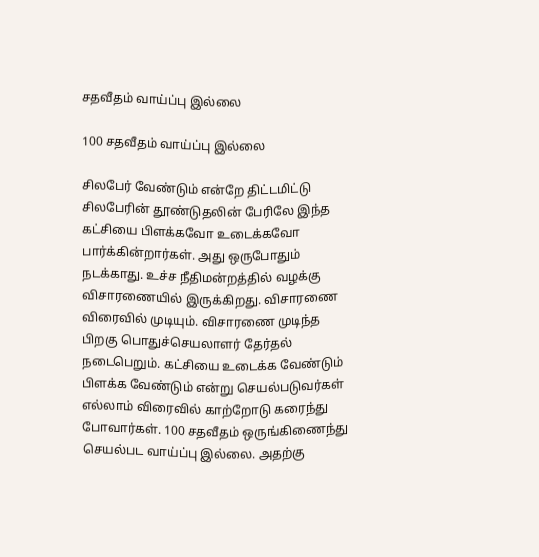சதவீதம் வாய்ப்பு இல்லை

100 சதவீதம் வாய்ப்பு இல்லை

சிலபேர் வேண்டும் என்றே திட்டமிட்டு சிலபேரின் தூண்டுதலின் பேரிலே இந்த கட்சியை பிளக்கவோ உடைக்கவோ பார்க்கின்றார்கள். அது ஒருபோதும் நடக்காது. உச்ச நீதிமன்றத்தில் வழக்கு விசாரணையில் இருக்கிறது. விசாரணை விரைவில் முடியும். விசாரணை முடிந்த பிறகு பொதுச்செயலாளர் தேர்தல் நடைபெறும். கட்சியை உடைக்க வேண்டும் பிளக்க வேண்டும் என்று செயல்படுவர்கள் எல்லாம் விரைவில் காற்றோடு கரைந்து போவார்கள். 100 சதவீதம் ஒருங்கிணைந்து செயல்பட வாய்ப்பு இல்லை. அதற்கு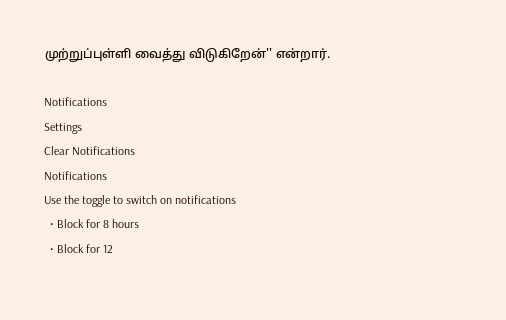முற்றுப்புள்ளி வைத்து விடுகிறேன்'' என்றார்.

Notifications
Settings
Clear Notifications
Notifications
Use the toggle to switch on notifications
  • Block for 8 hours
  • Block for 12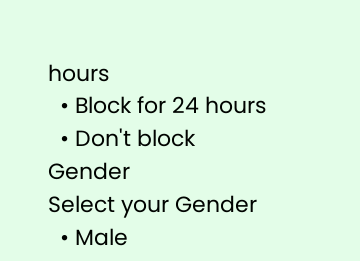hours
  • Block for 24 hours
  • Don't block
Gender
Select your Gender
  • Male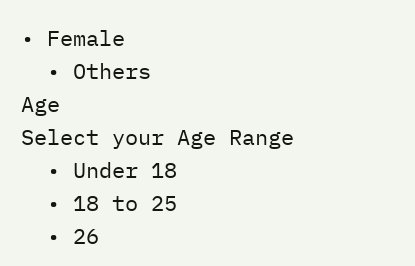• Female
  • Others
Age
Select your Age Range
  • Under 18
  • 18 to 25
  • 26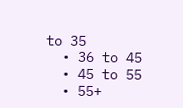to 35
  • 36 to 45
  • 45 to 55
  • 55+